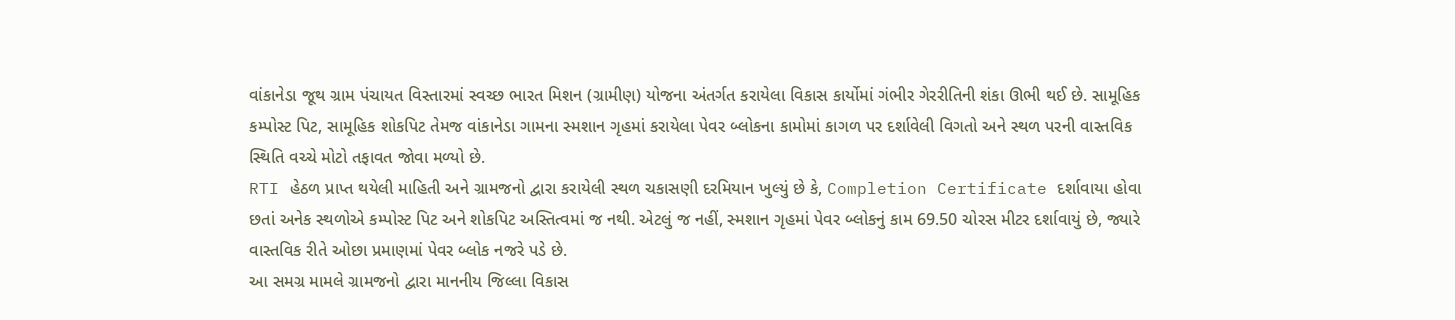વાંકાનેડા જૂથ ગ્રામ પંચાયત વિસ્તારમાં સ્વચ્છ ભારત મિશન (ગ્રામીણ) યોજના અંતર્ગત કરાયેલા વિકાસ કાર્યોમાં ગંભીર ગેરરીતિની શંકા ઊભી થઈ છે. સામૂહિક કમ્પોસ્ટ પિટ, સામૂહિક શોકપિટ તેમજ વાંકાનેડા ગામના સ્મશાન ગૃહમાં કરાયેલા પેવર બ્લોકના કામોમાં કાગળ પર દર્શાવેલી વિગતો અને સ્થળ પરની વાસ્તવિક સ્થિતિ વચ્ચે મોટો તફાવત જોવા મળ્યો છે.
RTI હેઠળ પ્રાપ્ત થયેલી માહિતી અને ગ્રામજનો દ્વારા કરાયેલી સ્થળ ચકાસણી દરમિયાન ખુલ્યું છે કે, Completion Certificate દર્શાવાયા હોવા છતાં અનેક સ્થળોએ કમ્પોસ્ટ પિટ અને શોકપિટ અસ્તિત્વમાં જ નથી. એટલું જ નહીં, સ્મશાન ગૃહમાં પેવર બ્લોકનું કામ 69.50 ચોરસ મીટર દર્શાવાયું છે, જ્યારે વાસ્તવિક રીતે ઓછા પ્રમાણમાં પેવર બ્લોક નજરે પડે છે.
આ સમગ્ર મામલે ગ્રામજનો દ્વારા માનનીય જિલ્લા વિકાસ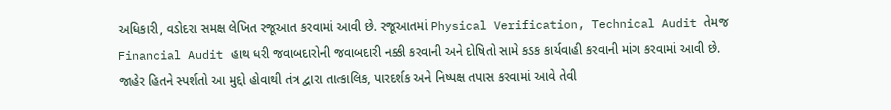અધિકારી, વડોદરા સમક્ષ લેખિત રજૂઆત કરવામાં આવી છે. રજૂઆતમાં Physical Verification, Technical Audit તેમજ Financial Audit હાથ ધરી જવાબદારોની જવાબદારી નક્કી કરવાની અને દોષિતો સામે કડક કાર્યવાહી કરવાની માંગ કરવામાં આવી છે.
જાહેર હિતને સ્પર્શતો આ મુદ્દો હોવાથી તંત્ર દ્વારા તાત્કાલિક, પારદર્શક અને નિષ્પક્ષ તપાસ કરવામાં આવે તેવી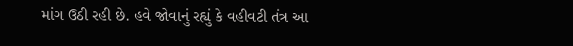માંગ ઉઠી રહી છે. હવે જોવાનું રહ્યું કે વહીવટી તંત્ર આ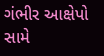ગંભીર આક્ષેપો સામે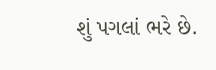શું પગલાં ભરે છે.